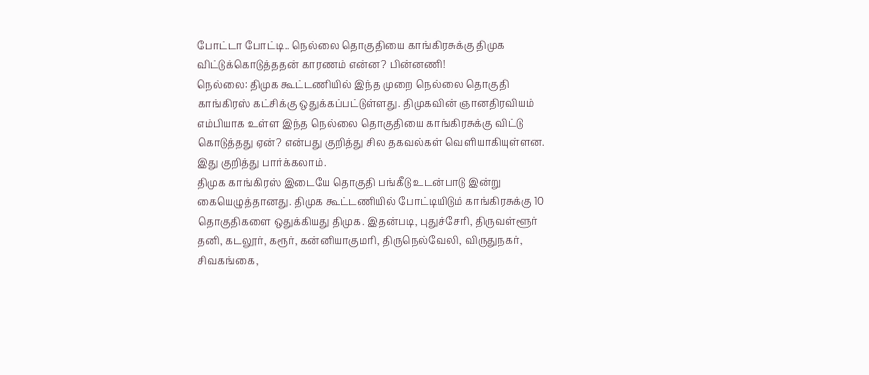போட்டா போட்டி.. நெல்லை தொகுதியை காங்கிரசுக்கு திமுக விட்டுக்கொடுத்ததன் காரணம் என்ன? பின்னணி!
நெல்லை: திமுக கூட்டணியில் இந்த முறை நெல்லை தொகுதி காங்கிரஸ் கட்சிக்கு ஒதுக்கப்பட்டுள்ளது. திமுகவின் ஞானதிரவியம் எம்பியாக உள்ள இந்த நெல்லை தொகுதியை காங்கிரசுக்கு விட்டு கொடுத்தது ஏன்? என்பது குறித்து சில தகவல்கள் வெளியாகியுள்ளன. இது குறித்து பார்க்கலாம்.
திமுக காங்கிரஸ் இடையே தொகுதி பங்கீடு உடன்பாடு இன்று கையெழுத்தானது. திமுக கூட்டணியில் போட்டியிடும் காங்கிரசுக்கு 10 தொகுதிகளை ஒதுக்கியது திமுக. இதன்படி, புதுச்சேரி, திருவள்ளூர் தனி, கடலூர், கரூர், கன்னியாகுமரி, திருநெல்வேலி, விருதுநகர், சிவகங்கை,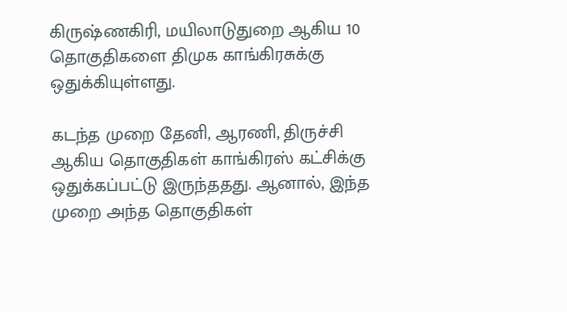கிருஷ்ணகிரி, மயிலாடுதுறை ஆகிய 10 தொகுதிகளை திமுக காங்கிரசுக்கு ஒதுக்கியுள்ளது.

கடந்த முறை தேனி, ஆரணி, திருச்சி ஆகிய தொகுதிகள் காங்கிரஸ் கட்சிக்கு ஒதுக்கப்பட்டு இருந்ததது. ஆனால், இந்த முறை அந்த தொகுதிகள்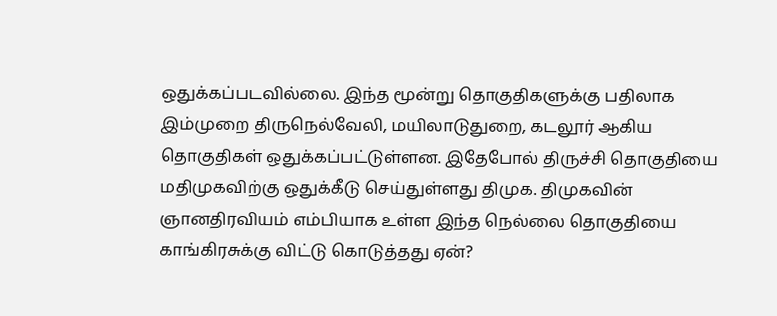ஒதுக்கப்படவில்லை. இந்த மூன்று தொகுதிகளுக்கு பதிலாக இம்முறை திருநெல்வேலி, மயிலாடுதுறை, கடலூர் ஆகிய தொகுதிகள் ஒதுக்கப்பட்டுள்ளன. இதேபோல் திருச்சி தொகுதியை மதிமுகவிற்கு ஒதுக்கீடு செய்துள்ளது திமுக. திமுகவின் ஞானதிரவியம் எம்பியாக உள்ள இந்த நெல்லை தொகுதியை காங்கிரசுக்கு விட்டு கொடுத்தது ஏன்?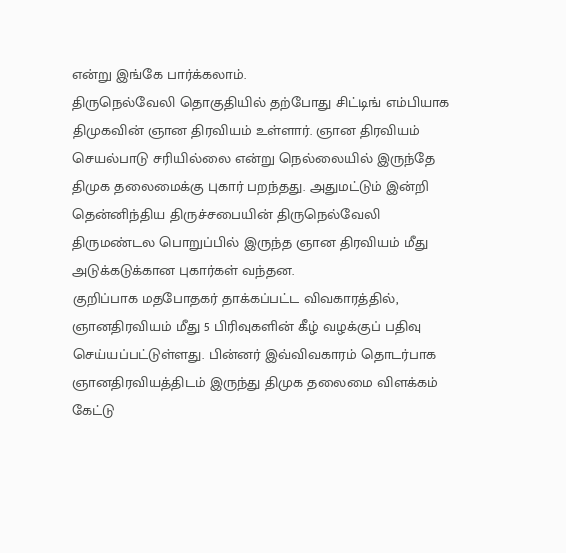என்று இங்கே பார்க்கலாம்.
திருநெல்வேலி தொகுதியில் தற்போது சிட்டிங் எம்பியாக திமுகவின் ஞான திரவியம் உள்ளார். ஞான திரவியம் செயல்பாடு சரியில்லை என்று நெல்லையில் இருந்தே திமுக தலைமைக்கு புகார் பறந்தது. அதுமட்டும் இன்றி தென்னிந்திய திருச்சபையின் திருநெல்வேலி திருமண்டல பொறுப்பில் இருந்த ஞான திரவியம் மீது அடுக்கடுக்கான புகார்கள் வந்தன.
குறிப்பாக மதபோதகர் தாக்கப்பட்ட விவகாரத்தில், ஞானதிரவியம் மீது 5 பிரிவுகளின் கீழ் வழக்குப் பதிவு செய்யப்பட்டுள்ளது. பின்னர் இவ்விவகாரம் தொடர்பாக ஞானதிரவியத்திடம் இருந்து திமுக தலைமை விளக்கம் கேட்டு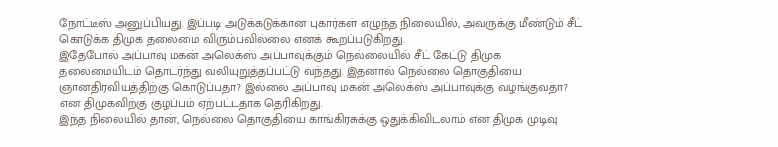நோட்டீஸ் அனுப்பியது. இப்படி அடுக்கடுக்கான புகார்கள் எழுந்த நிலையில், அவருக்கு மீண்டும் சீட் கொடுக்க திமுக தலைமை விரும்பவில்லை எனக் கூறப்படுகிறது.
இதேபோல் அப்பாவு மகன் அலெக்ஸ் அப்பாவுக்கும் நெல்லையில் சீட் கேட்டு திமுக தலைமையிடம் தொடர்ந்து வலியுறுத்தப்பட்டு வந்தது. இதனால் நெல்லை தொகுதியை ஞானதிரவியத்திற்கு கொடுப்பதா? இல்லை அப்பாவு மகன் அலெக்ஸ் அப்பாவுக்கு வழங்குவதா? என திமுகவிற்கு குழப்பம் ஏற்பட்டதாக தெரிகிறது.
இந்த நிலையில் தான், நெல்லை தொகுதியை காங்கிரசுக்கு ஒதுக்கிவிடலாம் என திமுக முடிவு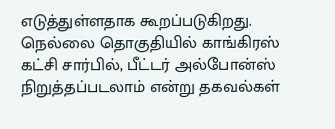எடுத்துள்ளதாக கூறப்படுகிறது. நெல்லை தொகுதியில் காங்கிரஸ் கட்சி சார்பில், பீட்டர் அல்போன்ஸ் நிறுத்தப்படலாம் என்று தகவல்கள்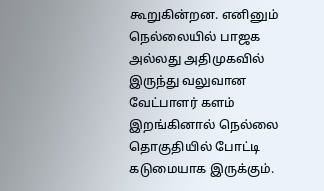கூறுகின்றன. எனினும் நெல்லையில் பாஜக அல்லது அதிமுகவில் இருந்து வலுவான வேட்பாளர் களம் இறங்கினால் நெல்லை தொகுதியில் போட்டி கடுமையாக இருக்கும்.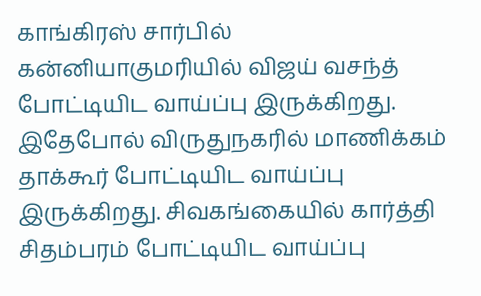காங்கிரஸ் சார்பில் கன்னியாகுமரியில் விஜய் வசந்த் போட்டியிட வாய்ப்பு இருக்கிறது. இதேபோல் விருதுநகரில் மாணிக்கம் தாக்கூர் போட்டியிட வாய்ப்பு இருக்கிறது. சிவகங்கையில் கார்த்தி சிதம்பரம் போட்டியிட வாய்ப்பு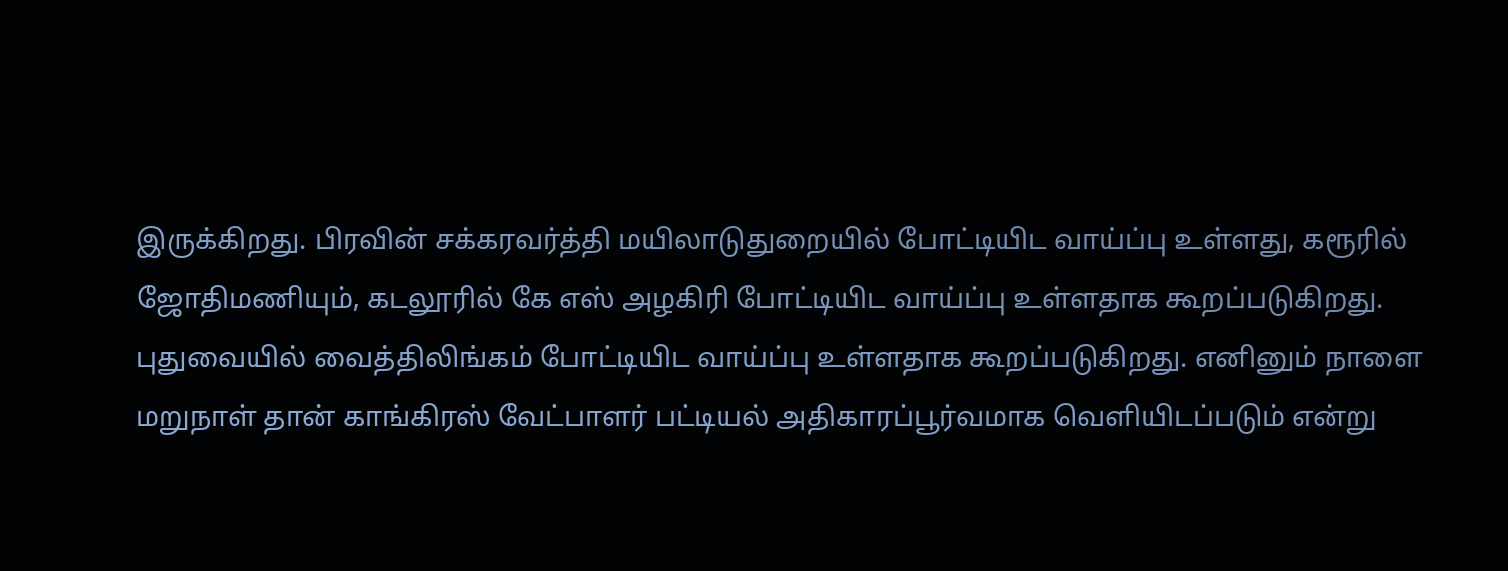இருக்கிறது. பிரவின் சக்கரவர்த்தி மயிலாடுதுறையில் போட்டியிட வாய்ப்பு உள்ளது, கரூரில் ஜோதிமணியும், கடலூரில் கே எஸ் அழகிரி போட்டியிட வாய்ப்பு உள்ளதாக கூறப்படுகிறது. புதுவையில் வைத்திலிங்கம் போட்டியிட வாய்ப்பு உள்ளதாக கூறப்படுகிறது. எனினும் நாளை மறுநாள் தான் காங்கிரஸ் வேட்பாளர் பட்டியல் அதிகாரப்பூர்வமாக வெளியிடப்படும் என்று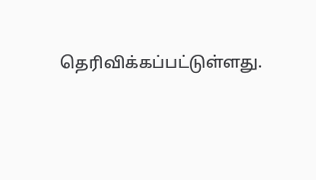தெரிவிக்கப்பட்டுள்ளது.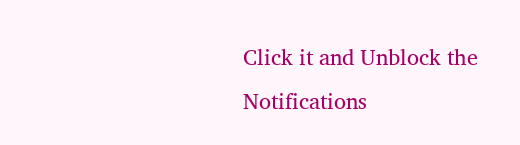Click it and Unblock the Notifications